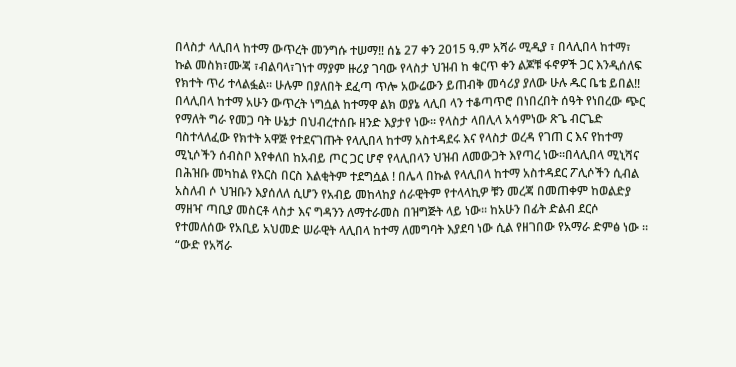በላስታ ላሊበላ ከተማ ውጥረት መንግሱ ተሠማ‼ ሰኔ 27 ቀን 2015 ዓ.ም አሻራ ሚዲያ ፣ በላሊበላ ከተማ፣ ኩል መስክ፣ሙጃ ፣ብልባላ፣ገነተ ማያም ዙሪያ ገባው የላስታ ህዝብ ከ ቁርጥ ቀን ልጆቹ ፋኖዎች ጋር እንዲሰለፍ የክተት ጥሪ ተላልፏል። ሁሉም በያለበት ደፈጣ ጥሎ አውሬውን ይጠብቅ መሳሪያ ያለው ሁሉ ዱር ቤቴ ይበል!! በላሊበላ ከተማ አሁን ውጥረት ነግሷል ከተማዋ ልክ ወያኔ ላሊበ ላን ተቆጣጥሮ በነበረበት ሰዓት የነበረው ጭር የማለት ግራ የመጋ ባት ሁኔታ በህብረተሰቡ ዘንድ እያታየ ነው፡፡ የላስታ ላበሊላ አሳምነው ጽጌ ብርጌድ ባስተላለፈው የክተት አዋጅ የተደናገጡት የላሊበላ ከተማ አስተዳደሩ እና የላስታ ወረዳ የገጠ ር እና የከተማ ሚኒሶችን ሰብስቦ እየቀለበ ከአብይ ጦር ጋር ሆኖ የላሊበላን ህዝብ ለመውጋት እየጣረ ነው፡፡በላሊበላ ሚኒሻና በሕዝቡ መካከል የእርስ በርስ እልቂትም ተደግሷል ! በሌላ በኩል የላሊበላ ከተማ አስተዳደር ፖሊሶችን ሲብል አስለብ ሶ ህዝቡን እያሰለለ ሲሆን የአብይ መከላከያ ሰራዊትም የተላላኪዎ ቹን መረጃ በመጠቀም ከወልድያ ማዘዣ ጣቢያ መስርቶ ላስታ እና ግዳንን ለማተራመስ በዝግጅት ላይ ነው፡፡ ከአሁን በፊት ድልብ ደርሶ የተመለሰው የአቢይ አህመድ ሠራዊት ላሊበላ ከተማ ለመግባት እያደባ ነው ሲል የዘገበው የአማራ ድምፅ ነው ። “ውድ የአሻራ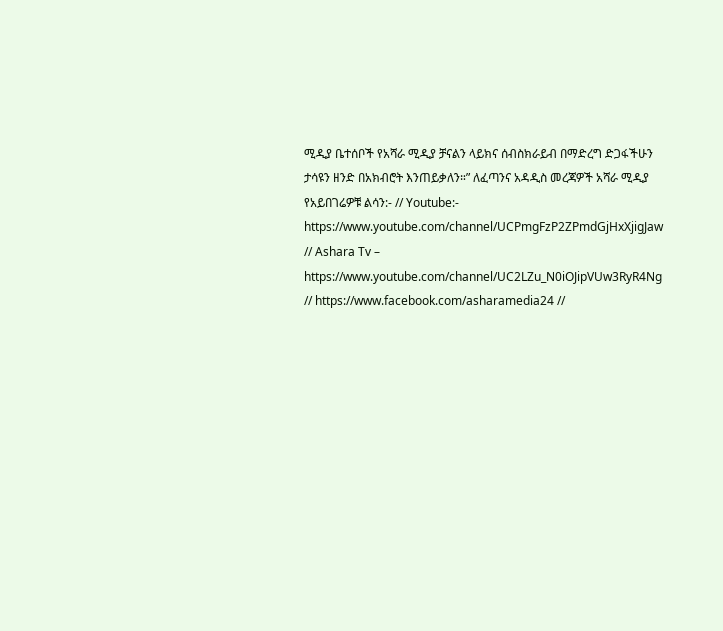ሚዲያ ቤተሰቦች የአሻራ ሚዲያ ቻናልን ላይክና ሰብስክራይብ በማድረግ ድጋፋችሁን ታሳዩን ዘንድ በአክብሮት እንጠይቃለን።” ለፈጣንና አዳዲስ መረጃዎች አሻራ ሚዲያ የአይበገሬዎቹ ልሳን:- // Youtube:- https://www.youtube.com/channel/UCPmgFzP2ZPmdGjHxXjigJaw // Ashara Tv – https://www.youtube.com/channel/UC2LZu_N0iOJipVUw3RyR4Ng // https://www.facebook.com/asharamedia24 //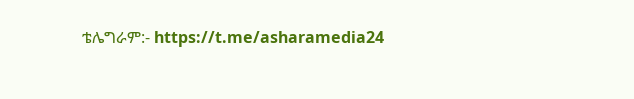ቴሌግራም:- https://t.me/asharamedia24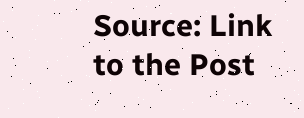Source: Link to the Post